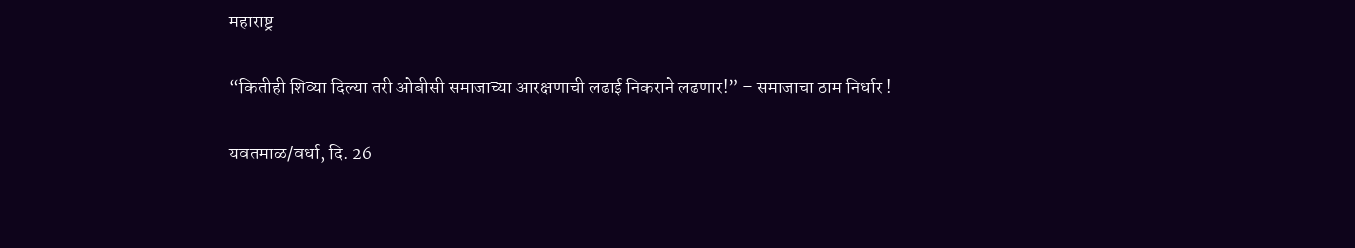महाराष्ट्र

“कितीही शिव्या दिल्या तरी ओबीसी समाजाच्या आरक्षणाची लढाई निकराने लढणार!” – समाजाचा ठाम निर्धार !

यवतमाळ/वर्धा, दि. 26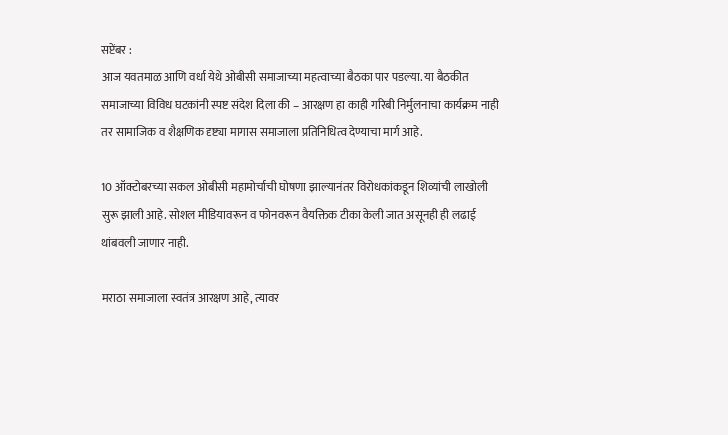सप्टेंबर :
आज यवतमाळ आणि वर्धा येथे ओबीसी समाजाच्या महत्वाच्या बैठका पार पडल्या. या बैठकीत समाजाच्या विविध घटकांनी स्पष्ट संदेश दिला की – आरक्षण हा काही गरिबी निर्मुलनाचा कार्यक्रम नाही तर सामाजिक व शैक्षणिक दृष्ट्या मागास समाजाला प्रतिनिधित्व देण्याचा मार्ग आहे.

10 ऑक्टोबरच्या सकल ओबीसी महामोर्चाची घोषणा झाल्यानंतर विरोधकांकडून शिव्यांची लाखोली सुरू झाली आहे. सोशल मीडियावरून व फोनवरून वैयक्तिक टीका केली जात असूनही ही लढाई थांबवली जाणार नाही.

मराठा समाजाला स्वतंत्र आरक्षण आहे, त्यावर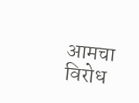आमचा विरोध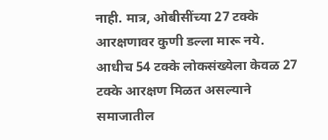नाही. मात्र, ओबीसींच्या 27 टक्के आरक्षणावर कुणी डल्ला मारू नये. आधीच 54 टक्के लोकसंख्येला केवळ 27 टक्के आरक्षण मिळत असल्याने समाजातील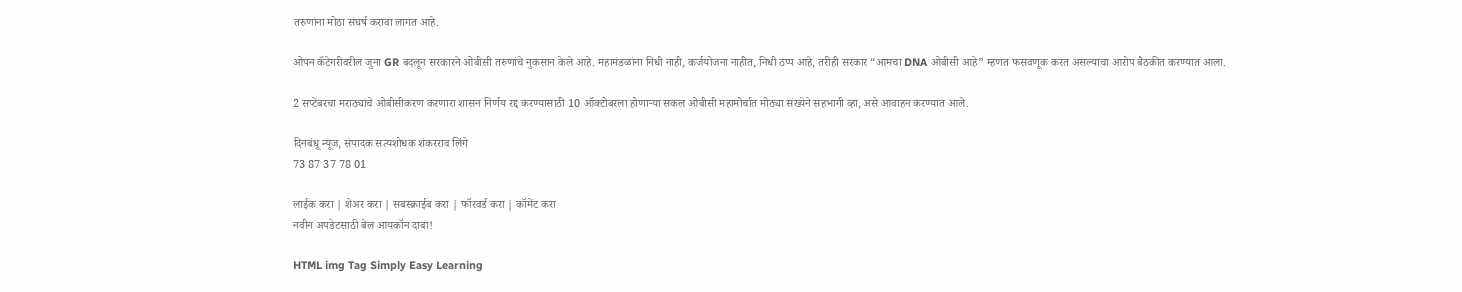तरुणांना मोठा संघर्ष करावा लागत आहे.

ओपन कॅटेगरीवरील जुना GR बदलून सरकारने ओबीसी तरुणांचे नुकसान केले आहे. महामंडळांना निधी नाही, कर्जयोजना नाहीत, निधी ठप्प आहे, तरीही सरकार “आमचा DNA ओबीसी आहे” म्हणत फसवणूक करत असल्याचा आरोप बैठकीत करण्यात आला.

2 सप्टेंबरचा मराठ्यांचे ओबीसीकरण करणारा शासन निर्णय रद्द करण्यासाठी 10 ऑक्टोबरला होणाऱ्या सकल ओबीसी महामोर्चात मोठ्या संख्येने सहभागी व्हा, असे आवाहन करण्यात आले.

दिनबंधू न्यूज, संपादक सत्यशोधक शंकरराव लिंगे
73 87 37 78 01

लाईक करा | शेअर करा | सबस्क्राईब करा | फॉरवर्ड करा | कॉमेंट करा
नवीन अपडेटसाठी बेल आयकॉन दाबा!

HTML img Tag Simply Easy Learning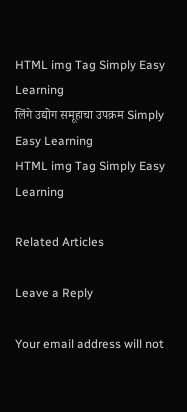HTML img Tag Simply Easy Learning
लिंगे उद्योग समूहाचा उपक्रम Simply Easy Learning
HTML img Tag Simply Easy Learning

Related Articles

Leave a Reply

Your email address will not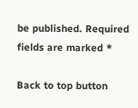be published. Required fields are marked *

Back to top button